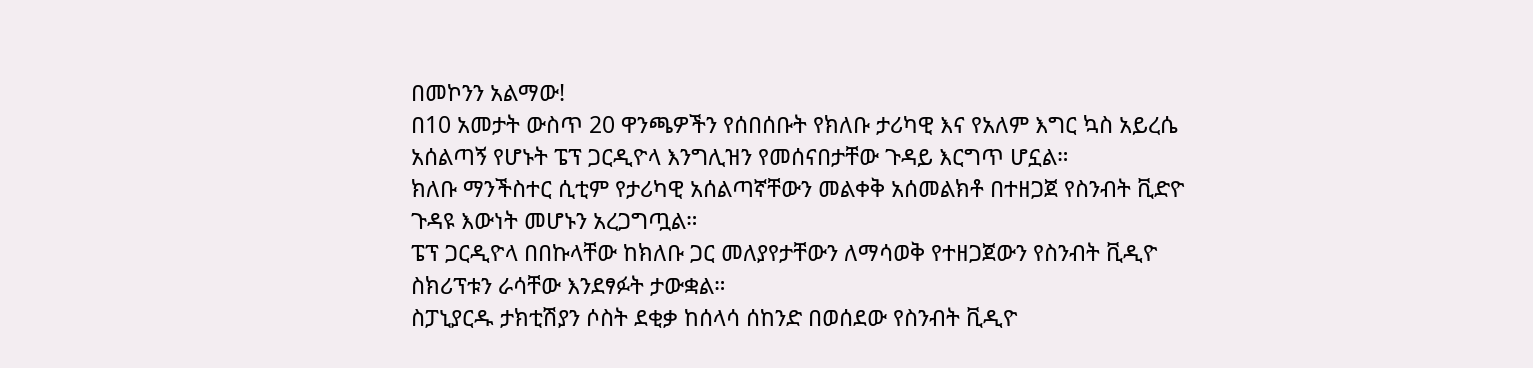በመኮንን አልማው!
በ10 አመታት ውስጥ 20 ዋንጫዎችን የሰበሰቡት የክለቡ ታሪካዊ እና የአለም እግር ኳስ አይረሴ አሰልጣኝ የሆኑት ፔፕ ጋርዲዮላ እንግሊዝን የመሰናበታቸው ጉዳይ እርግጥ ሆኗል።
ክለቡ ማንችስተር ሲቲም የታሪካዊ አሰልጣኛቸውን መልቀቅ አሰመልክቶ በተዘጋጀ የስንብት ቪድዮ ጉዳዩ እውነት መሆኑን አረጋግጧል።
ፔፕ ጋርዲዮላ በበኩላቸው ከክለቡ ጋር መለያየታቸውን ለማሳወቅ የተዘጋጀውን የስንብት ቪዲዮ ስክሪፕቱን ራሳቸው እንደፃፉት ታውቋል።
ስፓኒያርዱ ታክቲሽያን ሶስት ደቂቃ ከሰላሳ ሰከንድ በወሰደው የስንብት ቪዲዮ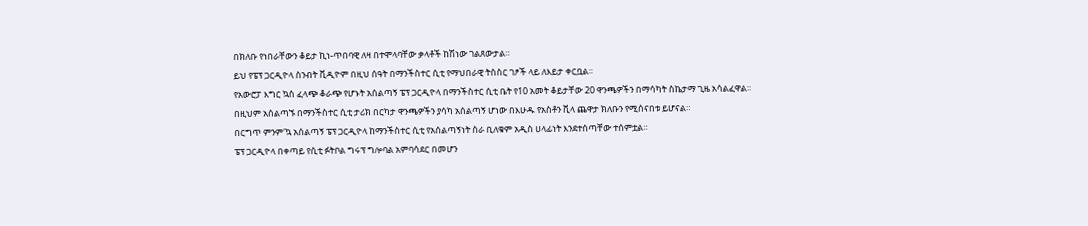በክለቡ የነበራቸውን ቆይታ ኪነ-ጥበባዊ ለዛ በተሞላባቸው ቃላቶች ከሽነው ገልጸውታል።
ይህ የፔፕ ጋርዲዮላ ስንብት ቪዲዮም በዚህ ሰዓት በማንችስተር ሲቲ የማህበራዊ ትስስር ገፆች ላይ ለእይታ ቀርቧል።
የአውሮፓ እግር ኳስ ፈላጭ ቆራጭ የሆኑት አሰልጣኝ ፔፕ ጋርዲዮላ በማንችስተር ሲቲ ቤት የ10 አመት ቆይታቸው 20 ዋንጫዎችን በማሳካት ስኬታማ ጊዜ አሳልፈዋል።
በዚህም አሰልጣኙ በማንችስተር ሲቲ ታሪክ በርካታ ዋንጫዎችን ያሳካ አሰልጣኝ ሆነው በእሁዱ የአስቶን ቪላ ጨዋታ ክለቡን የሚሰናበቱ ይሆናል።
በርግጥ ምንም'ኳ አሰልጣኝ ፔፕ ጋርዲዮላ ከማንችስተር ሲቲ የአሰልጣኝነት ስራ ቢለቁም አዲስ ሀላፊነት እንደተሰጣቸው ተሰምቷል።
ፔፕ ጋርዲዮላ በቀጣይ የሲቲ ፉትቦል ግሩፕ ግሎባል አምባሳደር በመሆን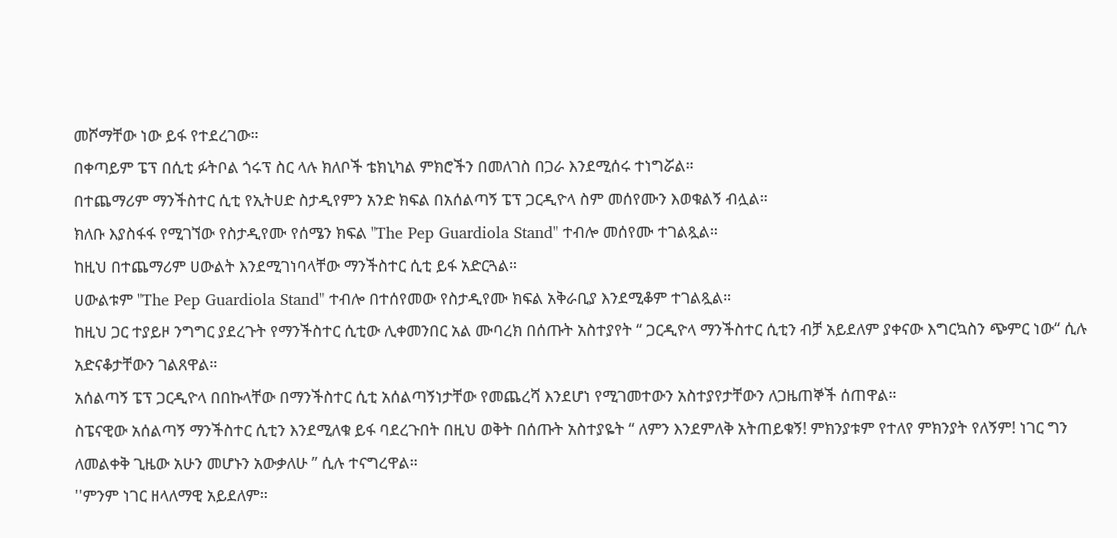መሾማቸው ነው ይፋ የተደረገው።
በቀጣይም ፔፕ በሲቲ ፉትቦል ጎሩፕ ስር ላሉ ክለቦች ቴክኒካል ምክሮችን በመለገስ በጋራ እንደሚሰሩ ተነግሯል።
በተጨማሪም ማንችስተር ሲቲ የኢትሀድ ስታዲየምን አንድ ክፍል በአሰልጣኝ ፔፕ ጋርዲዮላ ስም መሰየሙን እወቁልኝ ብሏል።
ክለቡ እያስፋፋ የሚገኘው የስታዲየሙ የሰሜን ክፍል "The Pep Guardiola Stand" ተብሎ መሰየሙ ተገልጿል።
ከዚህ በተጨማሪም ሀውልት እንደሚገነባላቸው ማንችስተር ሲቲ ይፋ አድርጓል።
ሀውልቱም "The Pep Guardiola Stand" ተብሎ በተሰየመው የስታዲየሙ ክፍል አቅራቢያ እንደሚቆም ተገልጿል።
ከዚህ ጋር ተያይዞ ንግግር ያደረጉት የማንችስተር ሲቲው ሊቀመንበር አል ሙባረክ በሰጡት አስተያየት “ ጋርዲዮላ ማንችስተር ሲቲን ብቻ አይደለም ያቀናው እግርኳስን ጭምር ነው“ ሲሉ አድናቆታቸውን ገልጸዋል።
አሰልጣኝ ፔፕ ጋርዲዮላ በበኩላቸው በማንችስተር ሲቲ አሰልጣኝነታቸው የመጨረሻ እንደሆነ የሚገመተውን አስተያየታቸውን ለጋዜጠኞች ሰጠዋል።
ስፔናዊው አሰልጣኝ ማንችስተር ሲቲን እንደሚለቁ ይፋ ባደረጉበት በዚህ ወቅት በሰጡት አስተያዬት “ ለምን እንደምለቅ አትጠይቁኝ! ምክንያቱም የተለየ ምክንያት የለኝም! ነገር ግን ለመልቀቅ ጊዜው አሁን መሆኑን አውቃለሁ ” ሲሉ ተናግረዋል።
''ምንም ነገር ዘላለማዊ አይደለም።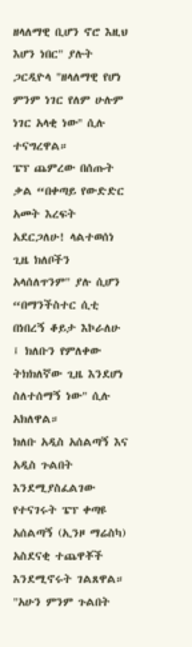ዘላለማዊ ቢሆን ኖሮ እዚህ እሆን ነበር" ያሉት ጋርዲዮላ "ዘላለማዊ የሆነ ምንም ነገር የለም ሁሉም ነገር አላቂ ነው'' ሲሉ ተናግረዋል።
ፔፕ ጨምረው በሰጡት ቃል “በቀጣይ የውድድር አመት እረፍት አደርጋለሁ! ላልተወሰነ ጊዜ ክለቦችን አላሰለጥንም" ያሉ ሲሆን “በማንችስተር ሲቲ በነበረኝ ቆይታ እኮራለሁ ፤ ክለቡን የምለቀው ትክክለኛው ጊዜ እንደሆነ ስለተሰማኝ ነው" ሲሉ አክለዋል።
ክለቡ አዲስ አሰልጣኝ እና አዲስ ጉልበት እንደሚያስፈልገው የተናገሩት ፔፕ ቀጣዩ አሰልጣኝ (ኢንዞ ማሬስካ) አስደናቂ ተጨዋቾች እንደሚኖሩት ገልጸዋል።
"አሁን ምንም ጉልበት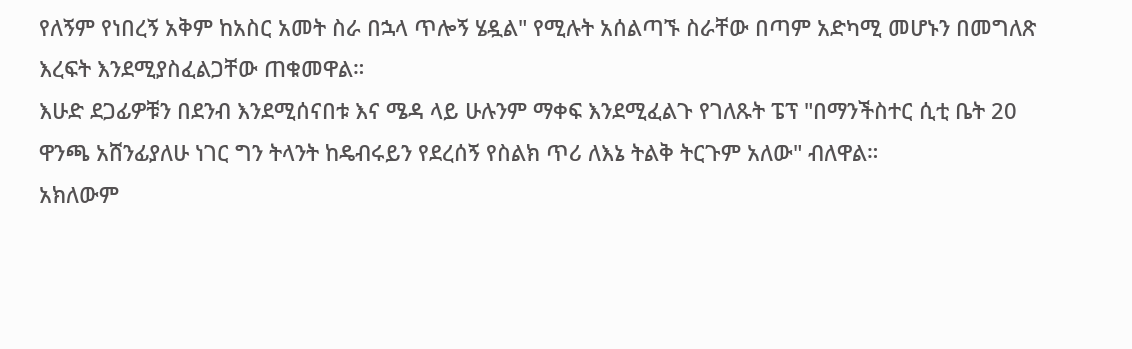የለኝም የነበረኝ አቅም ከአስር አመት ስራ በኋላ ጥሎኝ ሄዷል" የሚሉት አሰልጣኙ ስራቸው በጣም አድካሚ መሆኑን በመግለጽ እረፍት እንደሚያስፈልጋቸው ጠቁመዋል።
እሁድ ደጋፊዎቹን በደንብ እንደሚሰናበቱ እና ሜዳ ላይ ሁሉንም ማቀፍ እንደሚፈልጉ የገለጹት ፔፕ "በማንችስተር ሲቲ ቤት 20 ዋንጫ አሸንፊያለሁ ነገር ግን ትላንት ከዴብሩይን የደረሰኝ የስልክ ጥሪ ለእኔ ትልቅ ትርጉም አለው" ብለዋል።
አክለውም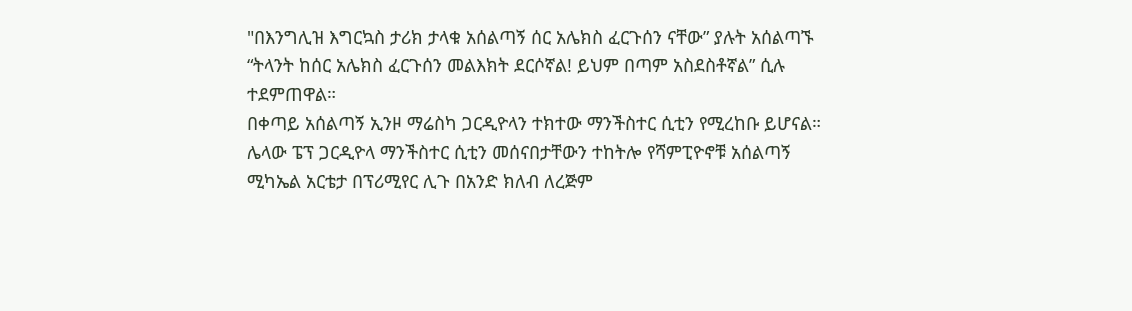"በእንግሊዝ እግርኳስ ታሪክ ታላቁ አሰልጣኝ ሰር አሌክስ ፈርጉሰን ናቸው” ያሉት አሰልጣኙ “ትላንት ከሰር አሌክስ ፈርጉሰን መልእክት ደርሶኛል! ይህም በጣም አስደስቶኛል” ሲሉ ተደምጠዋል።
በቀጣይ አሰልጣኝ ኢንዞ ማሬስካ ጋርዲዮላን ተክተው ማንችስተር ሲቲን የሚረከቡ ይሆናል።
ሌላው ፔፕ ጋርዲዮላ ማንችስተር ሲቲን መሰናበታቸውን ተከትሎ የሻምፒዮኖቹ አሰልጣኝ ሚካኤል አርቴታ በፕሪሚየር ሊጉ በአንድ ክለብ ለረጅም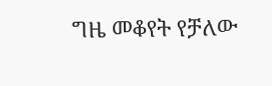ግዜ መቆየት የቻለው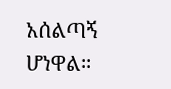አሰልጣኝ ሆነዋል።